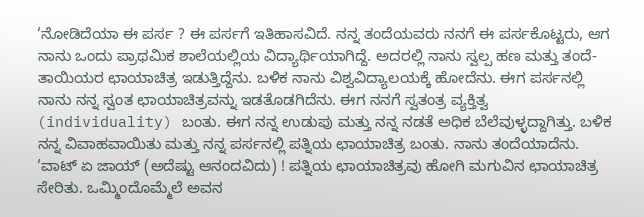‘ನೋಡಿದೆಯಾ ಈ ಪರ್ಸ ? ಈ ಪರ್ಸಗೆ ಇತಿಹಾಸವಿದೆ. ನನ್ನ ತಂದೆಯವರು ನನಗೆ ಈ ಪರ್ಸಕೊಟ್ಟರು, ಆಗ ನಾನು ಒಂದು ಪ್ರಾಥಮಿಕ ಶಾಲೆಯಲ್ಲಿಯ ವಿದ್ಯಾರ್ಥಿಯಾಗಿದ್ದೆ. ಅದರಲ್ಲಿ ನಾನು ಸ್ವಲ್ಪ ಹಣ ಮತ್ತು ತಂದೆ-ತಾಯಿಯರ ಛಾಯಾಚಿತ್ರ ಇಡುತ್ತಿದ್ದೆನು. ಬಳಿಕ ನಾನು ವಿಶ್ವವಿದ್ಯಾಲಯಕ್ಕೆ ಹೋದೆನು. ಈಗ ಪರ್ಸನಲ್ಲಿ ನಾನು ನನ್ನ ಸ್ವಂತ ಛಾಯಾಚಿತ್ರವನ್ನು ಇಡತೊಡಗಿದೆನು. ಈಗ ನನಗೆ ಸ್ವತಂತ್ರ ವ್ಯಕ್ತಿತ್ವ (individuality) ಬಂತು. ಈಗ ನನ್ನ ಉಡುಪು ಮತ್ತು ನನ್ನ ನಡತೆ ಅಧಿಕ ಬೆಲೆವುಳ್ಳದ್ದಾಗಿತ್ತು. ಬಳಿಕ ನನ್ನ ವಿವಾಹವಾಯಿತು ಮತ್ತು ನನ್ನ ಪರ್ಸನಲ್ಲಿ ಪತ್ನಿಯ ಛಾಯಾಚಿತ್ರ ಬಂತು. ನಾನು ತಂದೆಯಾದೆನು. ‘ವಾಟ್ ಏ ಜಾಯ್ (ಅದೆಷ್ಟು ಆನಂದವಿದು) ! ಪತ್ನಿಯ ಛಾಯಾಚಿತ್ರವು ಹೋಗಿ ಮಗುವಿನ ಛಾಯಾಚಿತ್ರ ಸೇರಿತು. ಒಮ್ಮಿಂದೊಮ್ಮೆಲೆ ಅವನ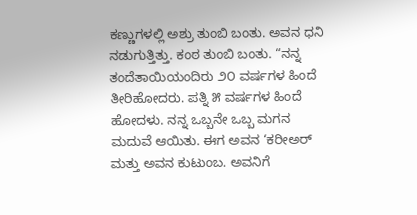ಕಣ್ಣುಗಳಲ್ಲಿ ಅಶ್ರು ತುಂಬಿ ಬಂತು. ಅವನ ಧನಿ ನಡುಗುತ್ತಿತ್ತು. ಕಂಠ ತುಂಬಿ ಬಂತು. “ನನ್ನ ತಂದೆತಾಯಿಯಂದಿರು ೨೦ ವರ್ಷಗಳ ಹಿಂದೆ ತೀರಿಹೋದರು. ಪತ್ನಿ ೫ ವರ್ಷಗಳ ಹಿಂದೆ ಹೋದಳು. ನನ್ನ ಒಬ್ಬನೇ ಒಬ್ಬ ಮಗನ ಮದುವೆ ಆಯಿತು. ಈಗ ಅವನ ‘ಕರೀಅರ್ ಮತ್ತು ಅವನ ಕುಟುಂಬ. ಅವನಿಗೆ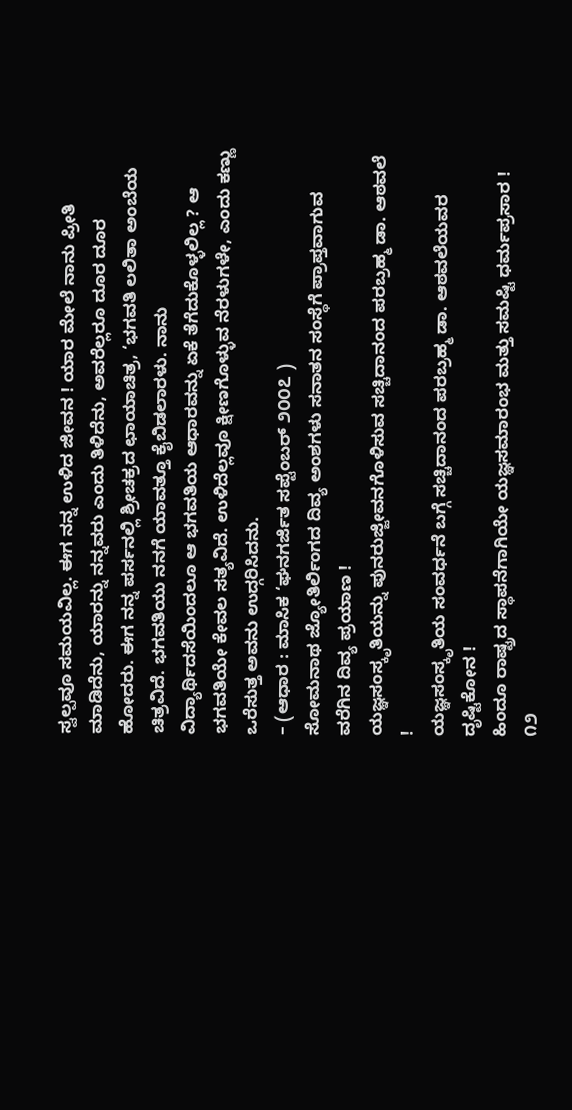ಸ್ವಲ್ಪವೂ ಸಮಯವಿಲ್ಲ. ಈಗ ನನ್ನ ಉಳಿದ ಜೀವನ ! ಯಾರ ಮೇಲೆ ನಾನು ಪ್ರೀತಿ ಮಾಡಿದೆನು, ಯಾರನ್ನು ನನ್ನವರು ಎಂದು ತಿಳಿದೆನು, ಅವರೆಲ್ಲರೂ ದೂರ ದೂರ ಹೋದರು. ಈಗ ನನ್ನ ಪರ್ಸನಲ್ಲಿ ಶ್ರೀಚಕ್ರದ ಛಾಯಾಚಿತ್ರ, ‘ಭಗವತಿ ಲಲಿತಾ ಅಂಬೆಯ ಚಿತ್ರವಿದೆ. ಭಗವತಿಯು ನನಗೆ ಯಾವತ್ತೂ ಕೈಬಿಡಲಾರಳು. ನಾನು ವಿದ್ಯಾರ್ಥಿದಸೆಯಿಂದಲೂ ಆ ಭಗವತಿಯ ಆಧಾರವನ್ನು ಏಕೆ ತೆಗೆದುಕೊಳ್ಳಲಿಲ್ಲ ? ಆ ಭಗವತಿಯೇ ಕೇವಲ ಸತ್ಯವಿದೆ. ಉಳಿದೆಲ್ಲವೂ ಕ್ಷೀಣಗೊಳ್ಳುವ ನೆರಳುಗಳೇ, ಎಂದು ಕಣ್ಣು ಒರೆಸುತ್ತ ಅವನು ಉದ್ಗರಿಸಿದನು.
– (ಆಧಾರ : ಮಾಸಿಕ ‘ಘನಗರ್ಜಿತ ಸಪ್ಟೆಂಬರ್ ೨೦೦೭ )
ಸೋಮನಾಥ ಜ್ಯೋತಿರ್ಲಿಂಗದ ದಿವ್ಯ ಅಂಶಗಳು ಸನಾತನ ಸಂಸ್ಥೆಗೆ ಪ್ರಾಪ್ತವಾಗುವ ವರೆಗಿನ ದಿವ್ಯ ಪ್ರಯಾಣ !
ಯಜ್ಞಸಂಸ್ಕೃತಿಯನ್ನು ಪುನರುಜ್ಜೀವನಗೊಳಿಸುವ ಸಚ್ಚಿದಾನಂದ ಪರಬ್ರಹ್ಮ ಡಾ. ಆಠವಲೆ !
ಯಜ್ಞಸಂಸ್ಕೃತಿಯ ಸಂವರ್ಧನೆ ಬಗ್ಗೆ ಸಚ್ಚಿದಾನಂದ ಪರಬ್ರಹ್ಮ ಡಾ. ಆಠವಲೆಯವರ ದೃಷ್ಟಿಕೋನ !
ಹಿಂದೂ ರಾಷ್ಟ್ರದ ಸ್ಥಾಪನೆಗಾಗಿಯೇ ಯಜ್ಞಸಮಾರಂಭ ಮತ್ತು ಸಮಷ್ಟಿ ಧರ್ಮಪ್ರಸಾರ !
೧೨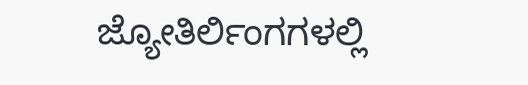ಜ್ಯೋತಿರ್ಲಿಂಗಗಳಲ್ಲಿ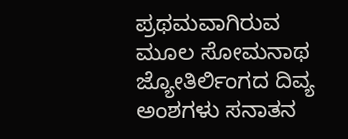ಪ್ರಥಮವಾಗಿರುವ ಮೂಲ ಸೋಮನಾಥ ಜ್ಯೋತಿರ್ಲಿಂಗದ ದಿವ್ಯ ಅಂಶಗಳು ಸನಾತನ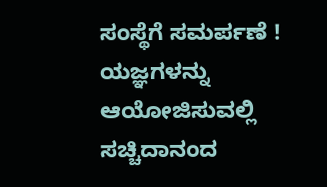ಸಂಸ್ಥೆಗೆ ಸಮರ್ಪಣೆ !
ಯಜ್ಞಗಳನ್ನು ಆಯೋಜಿಸುವಲ್ಲಿ ಸಚ್ಚಿದಾನಂದ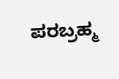ಪರಬ್ರಹ್ಮ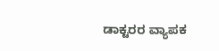ಡಾಕ್ಟರರ ವ್ಯಾಪಕ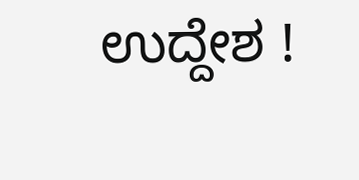ಉದ್ದೇಶ !